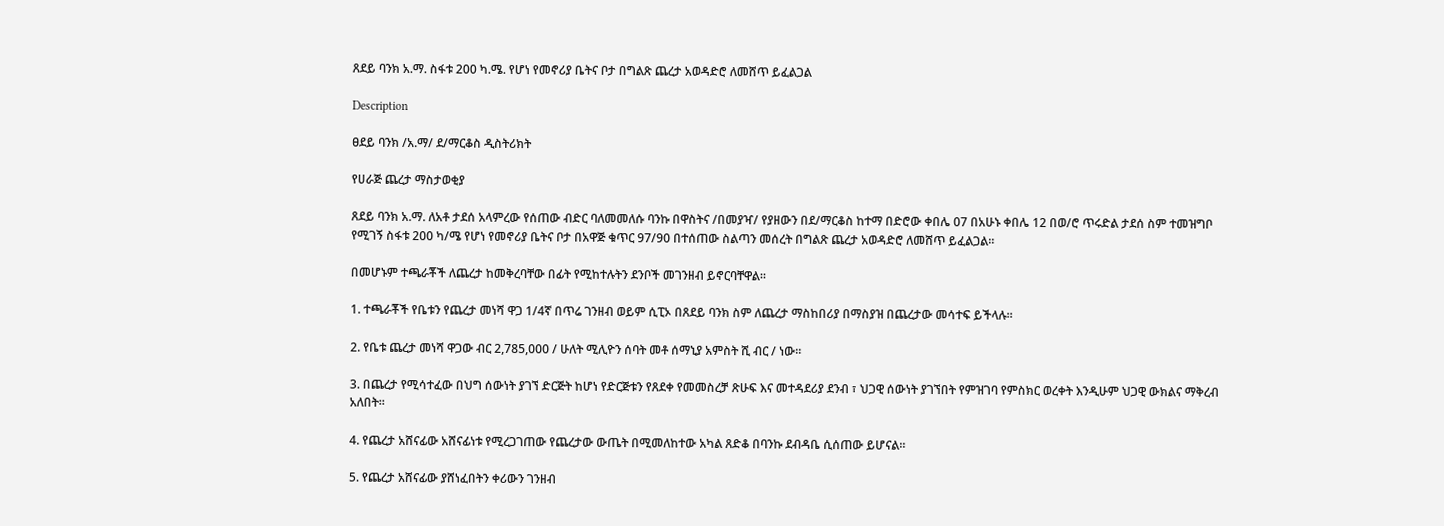ጸደይ ባንክ አ.ማ. ስፋቱ 200 ካ.ሜ. የሆነ የመኖሪያ ቤትና ቦታ በግልጽ ጨረታ አወዳድሮ ለመሸጥ ይፈልጋል

Description

ፀደይ ባንክ /አ.ማ/ ደ/ማርቆስ ዲስትሪክት

የሀራጅ ጨረታ ማስታወቂያ

ጸደይ ባንክ አ.ማ. ለአቶ ታደሰ አላምረው የሰጠው ብድር ባለመመለሱ ባንኩ በዋስትና /በመያዣ/ የያዘውን በደ/ማርቆስ ከተማ በድሮው ቀበሌ 07 በአሁኑ ቀበሌ 12 በወ/ሮ ጥሩድል ታደሰ ስም ተመዝግቦ የሚገኝ ስፋቱ 200 ካ/ሜ የሆነ የመኖሪያ ቤትና ቦታ በአዋጅ ቁጥር 97/90 በተሰጠው ስልጣን መሰረት በግልጽ ጨረታ አወዳድሮ ለመሸጥ ይፈልጋል።

በመሆኑም ተጫራቾች ለጨረታ ከመቅረባቸው በፊት የሚከተሉትን ደንቦች መገንዘብ ይኖርባቸዋል።

1. ተጫራቾች የቤቱን የጨረታ መነሻ ዋጋ 1/4ኛ በጥሬ ገንዘብ ወይም ሲፒኦ በጸደይ ባንክ ስም ለጨረታ ማስከበሪያ በማስያዝ በጨረታው መሳተፍ ይችላሉ።

2. የቤቱ ጨረታ መነሻ ዋጋው ብር 2,785,000 / ሁለት ሚሊዮን ሰባት መቶ ሰማኒያ አምስት ሺ ብር / ነው።

3. በጨረታ የሚሳተፈው በህግ ሰውነት ያገኘ ድርጅት ከሆነ የድርጅቱን የጸደቀ የመመስረቻ ጽሁፍ እና መተዳደሪያ ደንብ ፣ ህጋዊ ሰውነት ያገኘበት የምዝገባ የምስክር ወረቀት እንዲሁም ህጋዊ ውክልና ማቅረብ አለበት።

4. የጨረታ አሸናፊው አሸናፊነቱ የሚረጋገጠው የጨረታው ውጤት በሚመለከተው አካል ጸድቆ በባንኩ ደብዳቤ ሲሰጠው ይሆናል።

5. የጨረታ አሸናፊው ያሸነፈበትን ቀሪውን ገንዘብ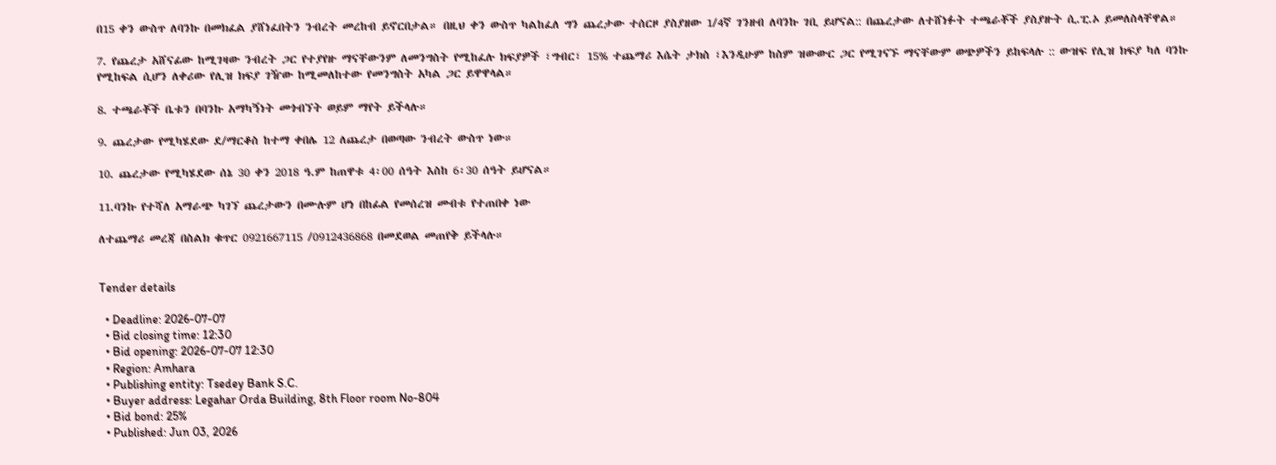በ15 ቀን ውስጥ ለባንኩ በመክፈል ያሸነፈበትን ንብረት መረከብ ይኖርበታል። በዚህ ቀን ውስጥ ካልከፈለ ግን ጨረታው ተሰርዞ ያስያዘው 1/4ኛ ገንዘብ ለባንኩ ገቢ ይሆናል:: በጨረታው ለተሸነፉት ተጫራቾች ያስያዙት ሲ.ፒ.ኦ ይመለስላቸዋል።

7. የጨረታ አሸናፊው ከሚገዛው ንብረት ጋር የተያየዙ ማናቸውንም ለመንግስት የሚከፈሉ ክፍያዎች ፣ግብር፣ 15% ተጨማሪ እሴት ታክስ ፣እንዲሁም ከስም ዝውውር ጋር የሚገናኙ ማናቸውም ወጭዎችን ይከፍላሉ :: ውዝፍ የሊዝ ክፍያ ካለ ባንኩ የሚከፍል ሲሆን ለቀሪው የሊዝ ክፍያ ገዥው ከሚመለከተው የመንግስት አካል ጋር ይዋዋላል።

8. ተጫራቾች ቤቱን በባንኩ አማካኝነት መጎብኘት ወይም ማየት ይችላሉ።

9. ጨረታው የሚካሄደው ደ/ማርቆስ ከተማ ቀበሌ 12 ለጨረታ በወጣው ንብረት ውስጥ ነው።

10. ጨረታው የሚካሄደው ሰኔ 30 ቀን 2018 ዓ.ም ከጠዋቱ 4፡00 ሰዓት እስከ 6፡30 ሰዓት ይሆናል።

11.ባንኩ የተሻለ አማራጭ ካገኘ ጨረታውን በሙሉም ሆነ በከፊል የመሰረዝ መብቱ የተጠበቀ ነው

ለተጨማሪ መረጃ በስልክ ቁጥር 0921667115 /0912436868 በመደወል መጠየቅ ይችላሉ።


Tender details

  • Deadline: 2026-07-07
  • Bid closing time: 12:30
  • Bid opening: 2026-07-07 12:30
  • Region: Amhara
  • Publishing entity: Tsedey Bank S.C.
  • Buyer address: Legahar Orda Building, 8th Floor room No-804
  • Bid bond: 25%
  • Published: Jun 03, 2026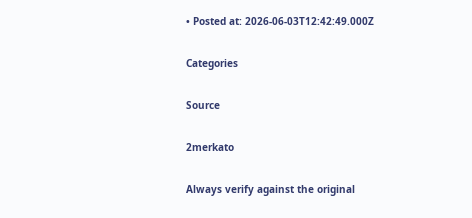• Posted at: 2026-06-03T12:42:49.000Z

Categories

Source

2merkato

Always verify against the original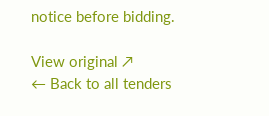notice before bidding.

View original ↗
← Back to all tenders